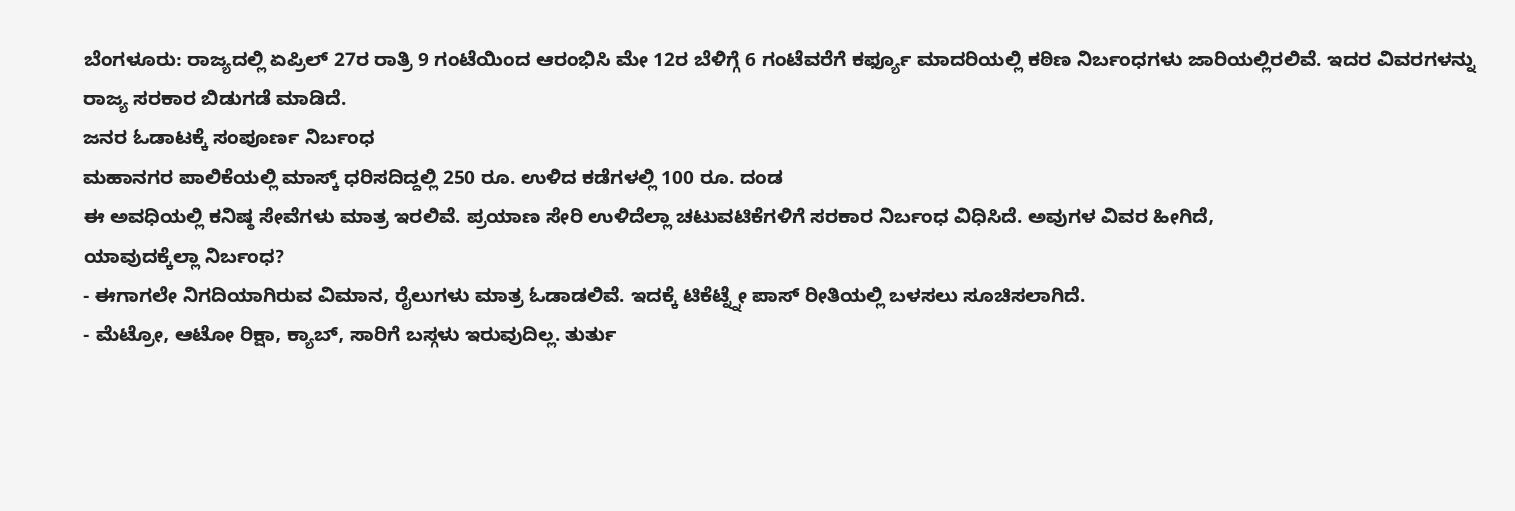ಬೆಂಗಳೂರು: ರಾಜ್ಯದಲ್ಲಿ ಏಪ್ರಿಲ್ 27ರ ರಾತ್ರಿ 9 ಗಂಟೆಯಿಂದ ಆರಂಭಿಸಿ ಮೇ 12ರ ಬೆಳಿಗ್ಗೆ 6 ಗಂಟೆವರೆಗೆ ಕರ್ಫ್ಯೂ ಮಾದರಿಯಲ್ಲಿ ಕಠಿಣ ನಿರ್ಬಂಧಗಳು ಜಾರಿಯಲ್ಲಿರಲಿವೆ. ಇದರ ವಿವರಗಳನ್ನು ರಾಜ್ಯ ಸರಕಾರ ಬಿಡುಗಡೆ ಮಾಡಿದೆ.
ಜನರ ಓಡಾಟಕ್ಕೆ ಸಂಪೂರ್ಣ ನಿರ್ಬಂಧ
ಮಹಾನಗರ ಪಾಲಿಕೆಯಲ್ಲಿ ಮಾಸ್ಕ್ ಧರಿಸದಿದ್ದಲ್ಲಿ 250 ರೂ. ಉಳಿದ ಕಡೆಗಳಲ್ಲಿ 100 ರೂ. ದಂಡ
ಈ ಅವಧಿಯಲ್ಲಿ ಕನಿಷ್ಠ ಸೇವೆಗಳು ಮಾತ್ರ ಇರಲಿವೆ. ಪ್ರಯಾಣ ಸೇರಿ ಉಳಿದೆಲ್ಲಾ ಚಟುವಟಿಕೆಗಳಿಗೆ ಸರಕಾರ ನಿರ್ಬಂಧ ವಿಧಿಸಿದೆ. ಅವುಗಳ ವಿವರ ಹೀಗಿದೆ,
ಯಾವುದಕ್ಕೆಲ್ಲಾ ನಿರ್ಬಂಧ?
- ಈಗಾಗಲೇ ನಿಗದಿಯಾಗಿರುವ ವಿಮಾನ, ರೈಲುಗಳು ಮಾತ್ರ ಓಡಾಡಲಿವೆ. ಇದಕ್ಕೆ ಟಿಕೆಟ್ನ್ನೇ ಪಾಸ್ ರೀತಿಯಲ್ಲಿ ಬಳಸಲು ಸೂಚಿಸಲಾಗಿದೆ.
- ಮೆಟ್ರೋ, ಆಟೋ ರಿಕ್ಷಾ, ಕ್ಯಾಬ್, ಸಾರಿಗೆ ಬಸ್ಗಳು ಇರುವುದಿಲ್ಲ. ತುರ್ತು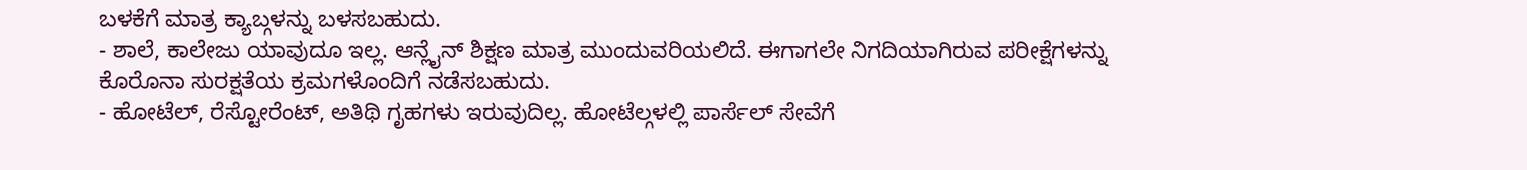ಬಳಕೆಗೆ ಮಾತ್ರ ಕ್ಯಾಬ್ಗಳನ್ನು ಬಳಸಬಹುದು.
- ಶಾಲೆ, ಕಾಲೇಜು ಯಾವುದೂ ಇಲ್ಲ. ಆನ್ಲೈನ್ ಶಿಕ್ಷಣ ಮಾತ್ರ ಮುಂದುವರಿಯಲಿದೆ. ಈಗಾಗಲೇ ನಿಗದಿಯಾಗಿರುವ ಪರೀಕ್ಷೆಗಳನ್ನು ಕೊರೊನಾ ಸುರಕ್ಷತೆಯ ಕ್ರಮಗಳೊಂದಿಗೆ ನಡೆಸಬಹುದು.
- ಹೋಟೆಲ್, ರೆಸ್ಟೋರೆಂಟ್, ಅತಿಥಿ ಗೃಹಗಳು ಇರುವುದಿಲ್ಲ. ಹೋಟೆಲ್ಗಳಲ್ಲಿ ಪಾರ್ಸೆಲ್ ಸೇವೆಗೆ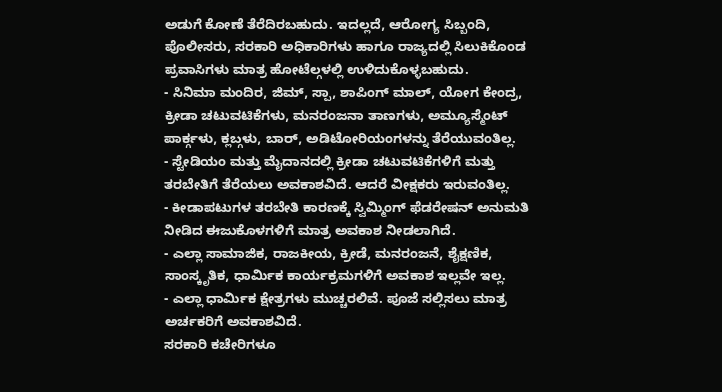ಅಡುಗೆ ಕೋಣೆ ತೆರೆದಿರಬಹುದು. ಇದಲ್ಲದೆ, ಆರೋಗ್ಯ ಸಿಬ್ಬಂದಿ, ಪೊಲೀಸರು, ಸರಕಾರಿ ಅಧಿಕಾರಿಗಳು ಹಾಗೂ ರಾಜ್ಯದಲ್ಲಿ ಸಿಲುಕಿಕೊಂಡ ಪ್ರವಾಸಿಗಳು ಮಾತ್ರ ಹೋಟೆಲ್ಗಳಲ್ಲಿ ಉಳಿದುಕೊಳ್ಳಬಹುದು.
- ಸಿನಿಮಾ ಮಂದಿರ, ಜಿಮ್, ಸ್ಪಾ, ಶಾಪಿಂಗ್ ಮಾಲ್, ಯೋಗ ಕೇಂದ್ರ, ಕ್ರೀಡಾ ಚಟುವಟಿಕೆಗಳು, ಮನರಂಜನಾ ತಾಣಗಳು, ಅಮ್ಯೂಸ್ಮೆಂಟ್ ಪಾರ್ಕ್ಗಳು, ಕ್ಲಬ್ಗಳು, ಬಾರ್, ಅಡಿಟೋರಿಯಂಗಳನ್ನು ತೆರೆಯುವಂತಿಲ್ಲ.
- ಸ್ಟೇಡಿಯಂ ಮತ್ತು ಮೈದಾನದಲ್ಲಿ ಕ್ರೀಡಾ ಚಟುವಟಿಕೆಗಳಿಗೆ ಮತ್ತು ತರಬೇತಿಗೆ ತೆರೆಯಲು ಅವಕಾಶವಿದೆ. ಆದರೆ ವೀಕ್ಷಕರು ಇರುವಂತಿಲ್ಲ.
- ಕೀಡಾಪಟುಗಳ ತರಬೇತಿ ಕಾರಣಕ್ಕೆ ಸ್ವಿಮ್ಮಿಂಗ್ ಫೆಡರೇಷನ್ ಅನುಮತಿ ನೀಡಿದ ಈಜುಕೊಳಗಳಿಗೆ ಮಾತ್ರ ಅವಕಾಶ ನೀಡಲಾಗಿದೆ.
- ಎಲ್ಲಾ ಸಾಮಾಜಿಕ, ರಾಜಕೀಯ, ಕ್ರೀಡೆ, ಮನರಂಜನೆ, ಶೈಕ್ಷಣಿಕ, ಸಾಂಸ್ಕೃತಿಕ, ಧಾರ್ಮಿಕ ಕಾರ್ಯಕ್ರಮಗಳಿಗೆ ಅವಕಾಶ ಇಲ್ಲವೇ ಇಲ್ಲ.
- ಎಲ್ಲಾ ಧಾರ್ಮಿಕ ಕ್ಷೇತ್ರಗಳು ಮುಚ್ಚರಲಿವೆ. ಪೂಜೆ ಸಲ್ಲಿಸಲು ಮಾತ್ರ ಅರ್ಚಕರಿಗೆ ಅವಕಾಶವಿದೆ.
ಸರಕಾರಿ ಕಚೇರಿಗಳೂ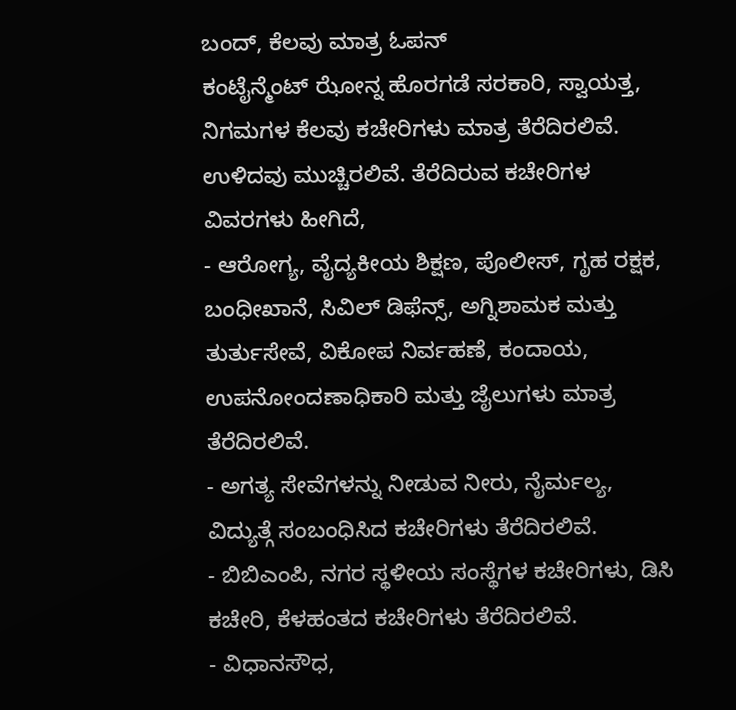ಬಂದ್, ಕೆಲವು ಮಾತ್ರ ಓಪನ್
ಕಂಟೈನ್ಮೆಂಟ್ ಝೋನ್ನ ಹೊರಗಡೆ ಸರಕಾರಿ, ಸ್ವಾಯತ್ತ, ನಿಗಮಗಳ ಕೆಲವು ಕಚೇರಿಗಳು ಮಾತ್ರ ತೆರೆದಿರಲಿವೆ. ಉಳಿದವು ಮುಚ್ಚಿರಲಿವೆ. ತೆರೆದಿರುವ ಕಚೇರಿಗಳ ವಿವರಗಳು ಹೀಗಿದೆ,
- ಆರೋಗ್ಯ, ವೈದ್ಯಕೀಯ ಶಿಕ್ಷಣ, ಪೊಲೀಸ್, ಗೃಹ ರಕ್ಷಕ, ಬಂಧೀಖಾನೆ, ಸಿವಿಲ್ ಡಿಫೆನ್ಸ್, ಅಗ್ನಿಶಾಮಕ ಮತ್ತು ತುರ್ತುಸೇವೆ, ವಿಕೋಪ ನಿರ್ವಹಣೆ, ಕಂದಾಯ, ಉಪನೋಂದಣಾಧಿಕಾರಿ ಮತ್ತು ಜೈಲುಗಳು ಮಾತ್ರ ತೆರೆದಿರಲಿವೆ.
- ಅಗತ್ಯ ಸೇವೆಗಳನ್ನು ನೀಡುವ ನೀರು, ನೈರ್ಮಲ್ಯ, ವಿದ್ಯುತ್ಗೆ ಸಂಬಂಧಿಸಿದ ಕಚೇರಿಗಳು ತೆರೆದಿರಲಿವೆ.
- ಬಿಬಿಎಂಪಿ, ನಗರ ಸ್ಥಳೀಯ ಸಂಸ್ಥೆಗಳ ಕಚೇರಿಗಳು, ಡಿಸಿ ಕಚೇರಿ, ಕೆಳಹಂತದ ಕಚೇರಿಗಳು ತೆರೆದಿರಲಿವೆ.
- ವಿಧಾನಸೌಧ,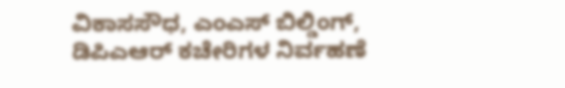ವಿಕಾಸಸೌಧ, ಎಂಎಸ್ ಬಿಲ್ಡಿಂಗ್, ಡಿಪಿಎಆರ್ ಕಚೇರಿಗಳ ನಿರ್ವಹಣೆ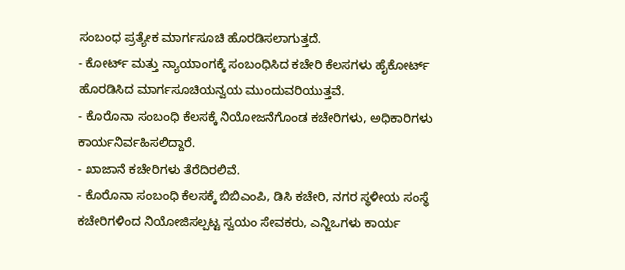ಸಂಬಂಧ ಪ್ರತ್ಯೇಕ ಮಾರ್ಗಸೂಚಿ ಹೊರಡಿಸಲಾಗುತ್ತದೆ.
- ಕೋರ್ಟ್ ಮತ್ತು ನ್ಯಾಯಾಂಗಕ್ಕೆ ಸಂಬಂಧಿಸಿದ ಕಚೇರಿ ಕೆಲಸಗಳು ಹೈಕೋರ್ಟ್ ಹೊರಡಿಸಿದ ಮಾರ್ಗಸೂಚಿಯನ್ವಯ ಮುಂದುವರಿಯುತ್ತವೆ.
- ಕೊರೊನಾ ಸಂಬಂಧಿ ಕೆಲಸಕ್ಕೆ ನಿಯೋಜನೆಗೊಂಡ ಕಚೇರಿಗಳು, ಅಧಿಕಾರಿಗಳು ಕಾರ್ಯನಿರ್ವಹಿಸಲಿದ್ದಾರೆ.
- ಖಾಜಾನೆ ಕಚೇರಿಗಳು ತೆರೆದಿರಲಿವೆ.
- ಕೊರೊನಾ ಸಂಬಂಧಿ ಕೆಲಸಕ್ಕೆ ಬಿಬಿಎಂಪಿ, ಡಿಸಿ ಕಚೇರಿ, ನಗರ ಸ್ಥಳೀಯ ಸಂಸ್ಥೆ ಕಚೇರಿಗಳಿಂದ ನಿಯೋಜಿಸಲ್ಪಟ್ಟ ಸ್ವಯಂ ಸೇವಕರು, ಎನ್ಜಿಒಗಳು ಕಾರ್ಯ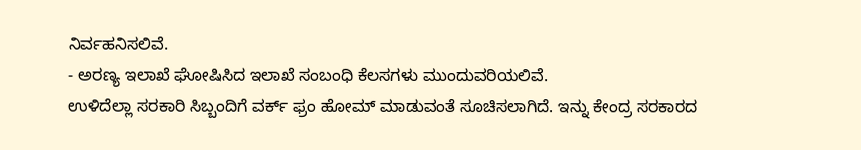ನಿರ್ವಹನಿಸಲಿವೆ.
- ಅರಣ್ಯ ಇಲಾಖೆ ಘೋಷಿಸಿದ ಇಲಾಖೆ ಸಂಬಂಧಿ ಕೆಲಸಗಳು ಮುಂದುವರಿಯಲಿವೆ.
ಉಳಿದೆಲ್ಲಾ ಸರಕಾರಿ ಸಿಬ್ಬಂದಿಗೆ ವರ್ಕ್ ಫ್ರಂ ಹೋಮ್ ಮಾಡುವಂತೆ ಸೂಚಿಸಲಾಗಿದೆ. ಇನ್ನು ಕೇಂದ್ರ ಸರಕಾರದ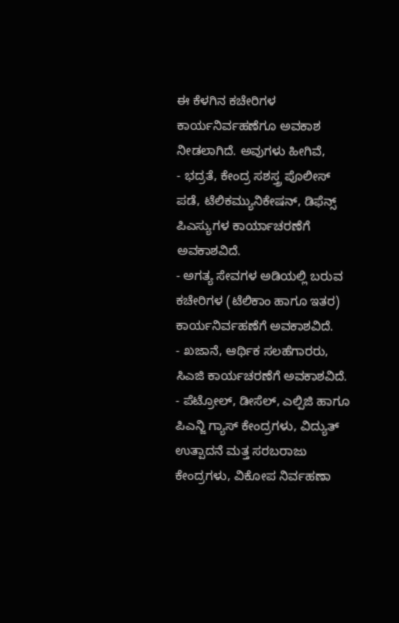ಈ ಕೆಳಗಿನ ಕಚೇರಿಗಳ ಕಾರ್ಯನಿರ್ವಹಣೆಗೂ ಅವಕಾಶ ನೀಡಲಾಗಿದೆ. ಅವುಗಳು ಹೀಗಿವೆ,
- ಭದ್ರತೆ, ಕೇಂದ್ರ ಸಶಸ್ತ್ರ ಪೊಲೀಸ್ ಪಡೆ, ಟೆಲಿಕಮ್ಯುನಿಕೇಷನ್, ಡಿಫೆನ್ಸ್ ಪಿಎಸ್ಯುಗಳ ಕಾರ್ಯಾಚರಣೆಗೆ ಅವಕಾಶವಿದೆ.
- ಅಗತ್ಯ ಸೇವಗಳ ಅಡಿಯಲ್ಲಿ ಬರುವ ಕಚೇರಿಗಳ (ಟೆಲಿಕಾಂ ಹಾಗೂ ಇತರ) ಕಾರ್ಯನಿರ್ವಹಣೆಗೆ ಅವಕಾಶವಿದೆ.
- ಖಜಾನೆ, ಆರ್ಥಿಕ ಸಲಹೆಗಾರರು, ಸಿಎಜಿ ಕಾರ್ಯಚರಣೆಗೆ ಅವಕಾಶವಿದೆ.
- ಪೆಟ್ರೋಲ್, ಡೀಸೆಲ್, ಎಲ್ಪಿಜಿ ಹಾಗೂ ಪಿಎನ್ಜಿ ಗ್ಯಾಸ್ ಕೇಂದ್ರಗಳು, ವಿದ್ಯುತ್ ಉತ್ಪಾದನೆ ಮತ್ತ ಸರಬರಾಜು ಕೇಂದ್ರಗಳು, ವಿಕೋಪ ನಿರ್ವಹಣಾ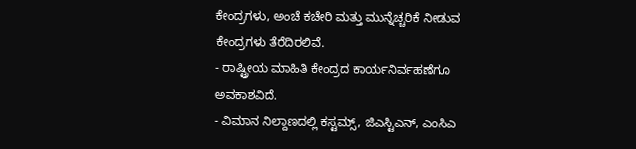ಕೇಂದ್ರಗಳು, ಅಂಚೆ ಕಚೇರಿ ಮತ್ತು ಮುನ್ನೆಚ್ಚರಿಕೆ ನೀಡುವ ಕೇಂದ್ರಗಳು ತೆರೆದಿರಲಿವೆ.
- ರಾಷ್ಟ್ರೀಯ ಮಾಹಿತಿ ಕೇಂದ್ರದ ಕಾರ್ಯನಿರ್ವಹಣೆಗೂ ಅವಕಾಶವಿದೆ.
- ವಿಮಾನ ನಿಲ್ದಾಣದಲ್ಲಿ ಕಸ್ಟಮ್ಸ್, ಜಿಎಸ್ಟಿಎನ್, ಎಂಸಿಎ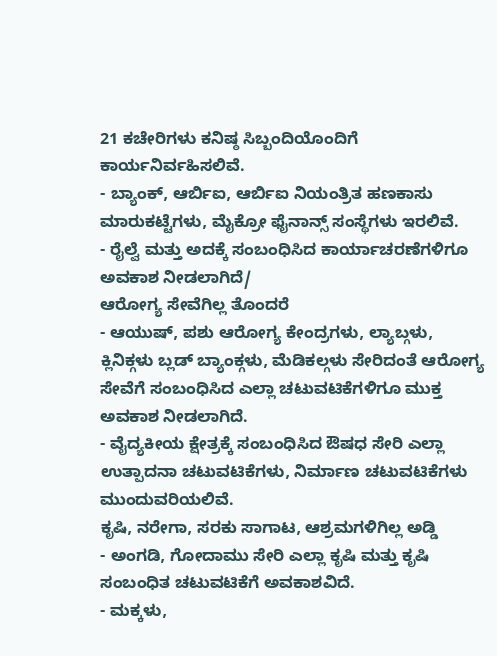21 ಕಚೇರಿಗಳು ಕನಿಷ್ಠ ಸಿಬ್ಬಂದಿಯೊಂದಿಗೆ ಕಾರ್ಯನಿರ್ವಹಿಸಲಿವೆ.
- ಬ್ಯಾಂಕ್, ಆರ್ಬಿಐ, ಆರ್ಬಿಐ ನಿಯಂತ್ರಿತ ಹಣಕಾಸು ಮಾರುಕಟ್ಟೆಗಳು, ಮೈಕ್ರೋ ಫೈನಾನ್ಸ್ ಸಂಸ್ಥೆಗಳು ಇರಲಿವೆ.
- ರೈಲ್ವೆ ಮತ್ತು ಅದಕ್ಕೆ ಸಂಬಂಧಿಸಿದ ಕಾರ್ಯಾಚರಣೆಗಳಿಗೂ ಅವಕಾಶ ನೀಡಲಾಗಿದೆ/
ಆರೋಗ್ಯ ಸೇವೆಗಿಲ್ಲ ತೊಂದರೆ
- ಆಯುಷ್, ಪಶು ಆರೋಗ್ಯ ಕೇಂದ್ರಗಳು, ಲ್ಯಾಬ್ಗಳು, ಕ್ಲಿನಿಕ್ಗಳು ಬ್ಲಡ್ ಬ್ಯಾಂಕ್ಗಳು, ಮೆಡಿಕಲ್ಗಳು ಸೇರಿದಂತೆ ಆರೋಗ್ಯ ಸೇವೆಗೆ ಸಂಬಂಧಿಸಿದ ಎಲ್ಲಾ ಚಟುವಟಿಕೆಗಳಿಗೂ ಮುಕ್ತ ಅವಕಾಶ ನೀಡಲಾಗಿದೆ.
- ವೈದ್ಯಕೀಯ ಕ್ಷೇತ್ರಕ್ಕೆ ಸಂಬಂಧಿಸಿದ ಔಷಧ ಸೇರಿ ಎಲ್ಲಾ ಉತ್ಪಾದನಾ ಚಟುವಟಿಕೆಗಳು, ನಿರ್ಮಾಣ ಚಟುವಟಿಕೆಗಳು ಮುಂದುವರಿಯಲಿವೆ.
ಕೃಷಿ, ನರೇಗಾ, ಸರಕು ಸಾಗಾಟ, ಆಶ್ರಮಗಳಿಗಿಲ್ಲ ಅಡ್ಡಿ
- ಅಂಗಡಿ, ಗೋದಾಮು ಸೇರಿ ಎಲ್ಲಾ ಕೃಷಿ ಮತ್ತು ಕೃಷಿ ಸಂಬಂಧಿತ ಚಟುವಟಿಕೆಗೆ ಅವಕಾಶವಿದೆ.
- ಮಕ್ಕಳು,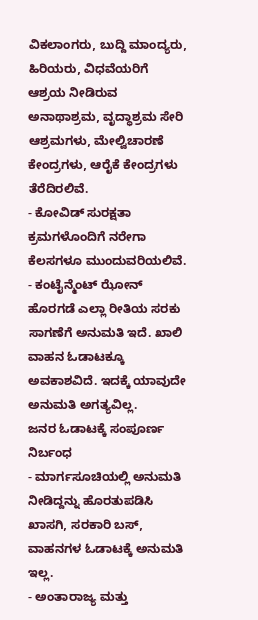ವಿಕಲಾಂಗರು, ಬುದ್ದಿ ಮಾಂದ್ಯರು, ಹಿರಿಯರು, ವಿಧವೆಯರಿಗೆ ಆಶ್ರಯ ನೀಡಿರುವ ಅನಾಥಾಶ್ರಮ, ವೃದ್ಧಾಶ್ರಮ ಸೇರಿ ಆಶ್ರಮಗಳು, ಮೇಲ್ವಿಚಾರಣೆ ಕೇಂದ್ರಗಳು, ಆರೈಕೆ ಕೇಂದ್ರಗಳು ತೆರೆದಿರಲಿವೆ.
- ಕೋವಿಡ್ ಸುರಕ್ಷತಾ ಕ್ರಮಗಳೊಂದಿಗೆ ನರೇಗಾ ಕೆಲಸಗಳೂ ಮುಂದುವರಿಯಲಿವೆ.
- ಕಂಟೈನ್ಮೆಂಟ್ ಝೋನ್ ಹೊರಗಡೆ ಎಲ್ಲಾ ರೀತಿಯ ಸರಕು ಸಾಗಣೆಗೆ ಅನುಮತಿ ಇದೆ. ಖಾಲಿ ವಾಹನ ಓಡಾಟಕ್ಕೂ ಅವಕಾಶವಿದೆ. ಇದಕ್ಕೆ ಯಾವುದೇ ಅನುಮತಿ ಅಗತ್ಯವಿಲ್ಲ.
ಜನರ ಓಡಾಟಕ್ಕೆ ಸಂಪೂರ್ಣ ನಿರ್ಬಂಧ
- ಮಾರ್ಗಸೂಚಿಯಲ್ಲಿ ಅನುಮತಿ ನೀಡಿದ್ದನ್ನು ಹೊರತುಪಡಿಸಿ ಖಾಸಗಿ, ಸರಕಾರಿ ಬಸ್, ವಾಹನಗಳ ಓಡಾಟಕ್ಕೆ ಅನುಮತಿ ಇಲ್ಲ.
- ಅಂತಾರಾಜ್ಯ ಮತ್ತು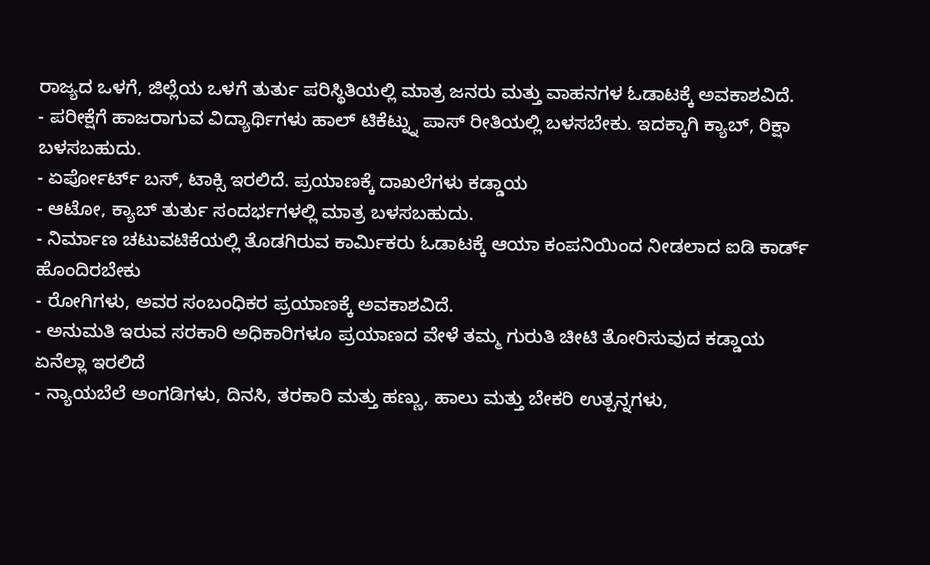ರಾಜ್ಯದ ಒಳಗೆ, ಜಿಲ್ಲೆಯ ಒಳಗೆ ತುರ್ತು ಪರಿಸ್ಥಿತಿಯಲ್ಲಿ ಮಾತ್ರ ಜನರು ಮತ್ತು ವಾಹನಗಳ ಓಡಾಟಕ್ಕೆ ಅವಕಾಶವಿದೆ.
- ಪರೀಕ್ಷೆಗೆ ಹಾಜರಾಗುವ ವಿದ್ಯಾರ್ಥಿಗಳು ಹಾಲ್ ಟಿಕೆಟ್ನ್ನು ಪಾಸ್ ರೀತಿಯಲ್ಲಿ ಬಳಸಬೇಕು. ಇದಕ್ಕಾಗಿ ಕ್ಯಾಬ್, ರಿಕ್ಷಾ ಬಳಸಬಹುದು.
- ಏರ್ಪೋರ್ಟ್ ಬಸ್, ಟಾಕ್ಸಿ ಇರಲಿದೆ. ಪ್ರಯಾಣಕ್ಕೆ ದಾಖಲೆಗಳು ಕಡ್ಡಾಯ
- ಆಟೋ, ಕ್ಯಾಬ್ ತುರ್ತು ಸಂದರ್ಭಗಳಲ್ಲಿ ಮಾತ್ರ ಬಳಸಬಹುದು.
- ನಿರ್ಮಾಣ ಚಟುವಟಿಕೆಯಲ್ಲಿ ತೊಡಗಿರುವ ಕಾರ್ಮಿಕರು ಓಡಾಟಕ್ಕೆ ಆಯಾ ಕಂಪನಿಯಿಂದ ನೀಡಲಾದ ಐಡಿ ಕಾರ್ಡ್ ಹೊಂದಿರಬೇಕು
- ರೋಗಿಗಳು, ಅವರ ಸಂಬಂಧಿಕರ ಪ್ರಯಾಣಕ್ಕೆ ಅವಕಾಶವಿದೆ.
- ಅನುಮತಿ ಇರುವ ಸರಕಾರಿ ಅಧಿಕಾರಿಗಳೂ ಪ್ರಯಾಣದ ವೇಳೆ ತಮ್ಮ ಗುರುತಿ ಚೀಟಿ ತೋರಿಸುವುದ ಕಡ್ಡಾಯ
ಏನೆಲ್ಲಾ ಇರಲಿದೆ
- ನ್ಯಾಯಬೆಲೆ ಅಂಗಡಿಗಳು, ದಿನಸಿ, ತರಕಾರಿ ಮತ್ತು ಹಣ್ಣು, ಹಾಲು ಮತ್ತು ಬೇಕರಿ ಉತ್ಪನ್ನಗಳು,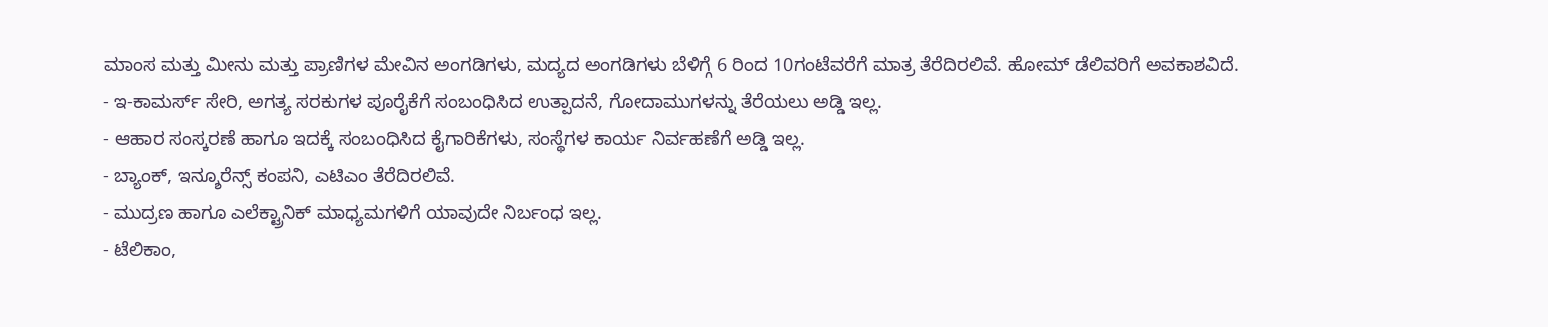ಮಾಂಸ ಮತ್ತು ಮೀನು ಮತ್ತು ಪ್ರಾಣಿಗಳ ಮೇವಿನ ಅಂಗಡಿಗಳು, ಮದ್ಯದ ಅಂಗಡಿಗಳು ಬೆಳಿಗ್ಗೆ 6 ರಿಂದ 10ಗಂಟೆವರೆಗೆ ಮಾತ್ರ ತೆರೆದಿರಲಿವೆ. ಹೋಮ್ ಡೆಲಿವರಿಗೆ ಅವಕಾಶವಿದೆ.
- ಇ-ಕಾಮರ್ಸ್ ಸೇರಿ, ಅಗತ್ಯ ಸರಕುಗಳ ಪೂರೈಕೆಗೆ ಸಂಬಂಧಿಸಿದ ಉತ್ಪಾದನೆ, ಗೋದಾಮುಗಳನ್ನು ತೆರೆಯಲು ಅಡ್ಡಿ ಇಲ್ಲ.
- ಆಹಾರ ಸಂಸ್ಕರಣೆ ಹಾಗೂ ಇದಕ್ಕೆ ಸಂಬಂಧಿಸಿದ ಕೈಗಾರಿಕೆಗಳು, ಸಂಸ್ಥೆಗಳ ಕಾರ್ಯ ನಿರ್ವಹಣೆಗೆ ಅಡ್ಡಿ ಇಲ್ಲ.
- ಬ್ಯಾಂಕ್, ಇನ್ಶೂರೆನ್ಸ್ ಕಂಪನಿ, ಎಟಿಎಂ ತೆರೆದಿರಲಿವೆ.
- ಮುದ್ರಣ ಹಾಗೂ ಎಲೆಕ್ಟ್ರಾನಿಕ್ ಮಾಧ್ಯಮಗಳಿಗೆ ಯಾವುದೇ ನಿರ್ಬಂಧ ಇಲ್ಲ.
- ಟೆಲಿಕಾಂ,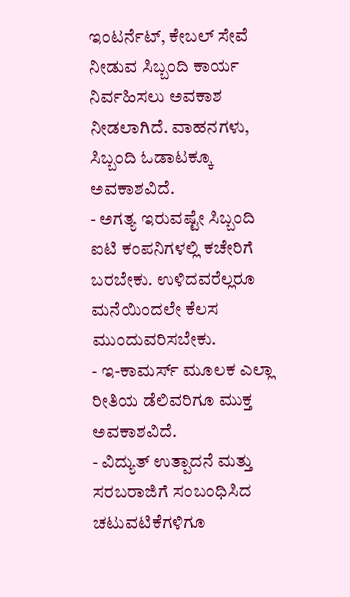ಇಂಟರ್ನೆಟ್, ಕೇಬಲ್ ಸೇವೆ ನೀಡುವ ಸಿಬ್ಬಂದಿ ಕಾರ್ಯ ನಿರ್ವಹಿಸಲು ಅವಕಾಶ ನೀಡಲಾಗಿದೆ. ವಾಹನಗಳು, ಸಿಬ್ಬಂದಿ ಓಡಾಟಕ್ಕೂ ಅವಕಾಶವಿದೆ.
- ಅಗತ್ಯ ಇರುವಷ್ಟೇ ಸಿಬ್ಬಂದಿ ಐಟಿ ಕಂಪನಿಗಳಲ್ಲಿ ಕಚೇರಿಗೆ ಬರಬೇಕು. ಉಳಿದವರೆಲ್ಲರೂ ಮನೆಯಿಂದಲೇ ಕೆಲಸ ಮುಂದುವರಿಸಬೇಕು.
- ಇ-ಕಾಮರ್ಸ್ ಮೂಲಕ ಎಲ್ಲಾ ರೀತಿಯ ಡೆಲಿವರಿಗೂ ಮುಕ್ತ ಅವಕಾಶವಿದೆ.
- ವಿದ್ಯುತ್ ಉತ್ಪಾದನೆ ಮತ್ತು ಸರಬರಾಜಿಗೆ ಸಂಬಂಧಿಸಿದ ಚಟುವಟಿಕೆಗಳಿಗೂ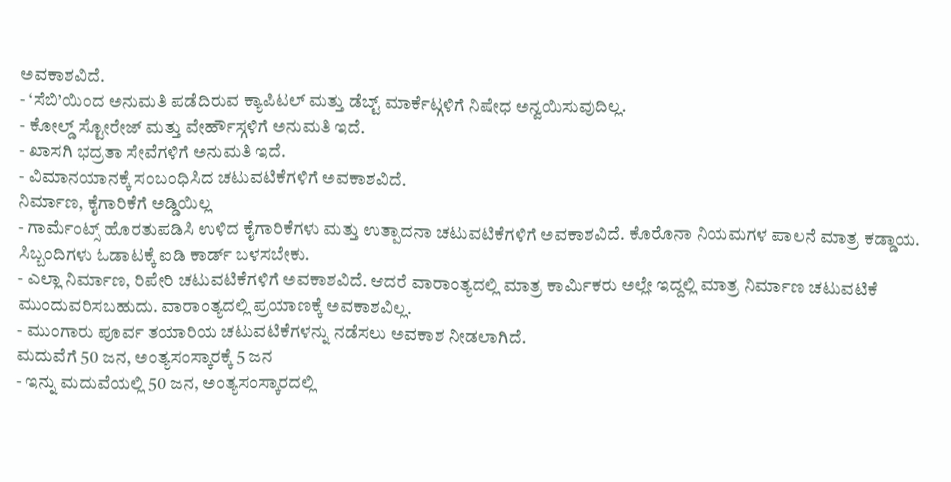ಅವಕಾಶವಿದೆ.
- ‘ಸೆಬಿ’ಯಿಂದ ಅನುಮತಿ ಪಡೆದಿರುವ ಕ್ಯಾಪಿಟಲ್ ಮತ್ತು ಡೆಬ್ಟ್ ಮಾರ್ಕೆಟ್ಗಳಿಗೆ ನಿಷೇಧ ಅನ್ವಯಿಸುವುದಿಲ್ಲ.
- ಕೋಲ್ಡ್ ಸ್ಟೋರೇಜ್ ಮತ್ತು ವೇರ್ಹೌಸ್ಗಳಿಗೆ ಅನುಮತಿ ಇದೆ.
- ಖಾಸಗಿ ಭದ್ರತಾ ಸೇವೆಗಳಿಗೆ ಅನುಮತಿ ಇದೆ.
- ವಿಮಾನಯಾನಕ್ಕೆ ಸಂಬಂಧಿಸಿದ ಚಟುವಟಿಕೆಗಳಿಗೆ ಅವಕಾಶವಿದೆ.
ನಿರ್ಮಾಣ, ಕೈಗಾರಿಕೆಗೆ ಅಡ್ಡಿಯಿಲ್ಲ
- ಗಾರ್ಮೆಂಟ್ಸ್ ಹೊರತುಪಡಿಸಿ ಉಳಿದ ಕೈಗಾರಿಕೆಗಳು ಮತ್ತು ಉತ್ಪಾದನಾ ಚಟುವಟಿಕೆಗಳಿಗೆ ಅವಕಾಶವಿದೆ. ಕೊರೊನಾ ನಿಯಮಗಳ ಪಾಲನೆ ಮಾತ್ರ ಕಡ್ಡಾಯ. ಸಿಬ್ಬಂದಿಗಳು ಓಡಾಟಕ್ಕೆ ಐಡಿ ಕಾರ್ಡ್ ಬಳಸಬೇಕು.
- ಎಲ್ಲಾ ನಿರ್ಮಾಣ, ರಿಪೇರಿ ಚಟುವಟಿಕೆಗಳಿಗೆ ಅವಕಾಶವಿದೆ. ಆದರೆ ವಾರಾಂತ್ಯದಲ್ಲಿ ಮಾತ್ರ ಕಾರ್ಮಿಕರು ಅಲ್ಲೇ ಇದ್ದಲ್ಲಿ ಮಾತ್ರ ನಿರ್ಮಾಣ ಚಟುವಟಿಕೆ ಮುಂದುವರಿಸಬಹುದು. ವಾರಾಂತ್ಯದಲ್ಲಿ ಪ್ರಯಾಣಕ್ಕೆ ಅವಕಾಶವಿಲ್ಲ.
- ಮುಂಗಾರು ಪೂರ್ವ ತಯಾರಿಯ ಚಟುವಟಿಕೆಗಳನ್ನು ನಡೆಸಲು ಅವಕಾಶ ನೀಡಲಾಗಿದೆ.
ಮದುವೆಗೆ 50 ಜನ, ಅಂತ್ಯಸಂಸ್ಕಾರಕ್ಕೆ 5 ಜನ
- ಇನ್ನು ಮದುವೆಯಲ್ಲಿ 50 ಜನ, ಅಂತ್ಯಸಂಸ್ಕಾರದಲ್ಲಿ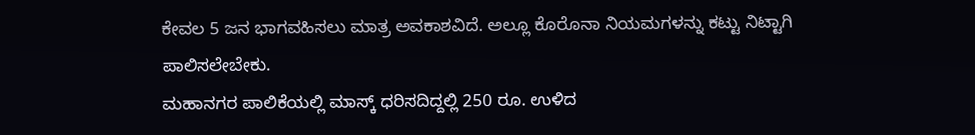ಕೇವಲ 5 ಜನ ಭಾಗವಹಿಸಲು ಮಾತ್ರ ಅವಕಾಶವಿದೆ. ಅಲ್ಲೂ ಕೊರೊನಾ ನಿಯಮಗಳನ್ನು ಕಟ್ಟು ನಿಟ್ಟಾಗಿ ಪಾಲಿಸಲೇಬೇಕು.
ಮಹಾನಗರ ಪಾಲಿಕೆಯಲ್ಲಿ ಮಾಸ್ಕ್ ಧರಿಸದಿದ್ದಲ್ಲಿ 250 ರೂ. ಉಳಿದ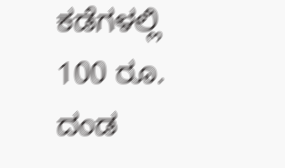ಕಡೆಗಳಲ್ಲಿ 100 ರೂ. ದಂಡ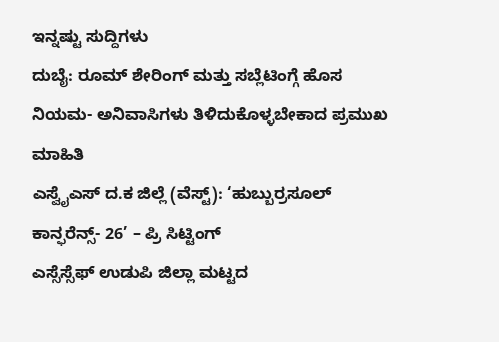ಇನ್ನಷ್ಟು ಸುದ್ದಿಗಳು
ದುಬೈ: ರೂಮ್ ಶೇರಿಂಗ್ ಮತ್ತು ಸಬ್ಲೆಟಿಂಗ್ಗೆ ಹೊಸ ನಿಯಮ- ಅನಿವಾಸಿಗಳು ತಿಳಿದುಕೊಳ್ಳಬೇಕಾದ ಪ್ರಮುಖ ಮಾಹಿತಿ
ಎಸ್ವೈಎಸ್ ದ.ಕ ಜಿಲ್ಲೆ (ವೆಸ್ಟ್): ‘ಹುಬ್ಬುರ್ರಸೂಲ್ ಕಾನ್ಫರೆನ್ಸ್- 26’ – ಪ್ರಿ ಸಿಟ್ಟಿಂಗ್
ಎಸ್ಸೆಸ್ಸೆಫ್ ಉಡುಪಿ ಜಿಲ್ಲಾ ಮಟ್ಟದ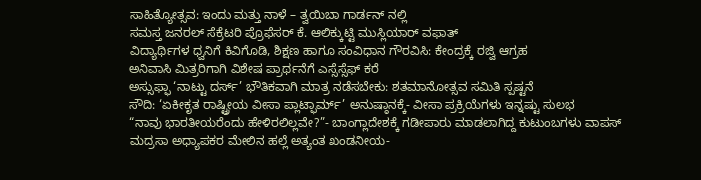ಸಾಹಿತ್ಯೋತ್ಸವ: ಇಂದು ಮತ್ತು ನಾಳೆ – ತ್ವಯಿಬಾ ಗಾರ್ಡನ್ ನಲ್ಲಿ
ಸಮಸ್ತ ಜನರಲ್ ಸೆಕ್ರೆಟರಿ ಪ್ರೊಫೆಸರ್ ಕೆ. ಆಲಿಕ್ಕುಟ್ಟಿ ಮುಸ್ಲಿಯಾರ್ ವಫಾತ್
ವಿದ್ಯಾರ್ಥಿಗಳ ಧ್ವನಿಗೆ ಕಿವಿಗೊಡಿ, ಶಿಕ್ಷಣ ಹಾಗೂ ಸಂವಿಧಾನ ಗೌರವಿಸಿ: ಕೇಂದ್ರಕ್ಕೆ ರಜ್ವಿ ಆಗ್ರಹ
ಅನಿವಾಸಿ ಮಿತ್ರರಿಗಾಗಿ ವಿಶೇಷ ಪ್ರಾರ್ಥನೆಗೆ ಎಸ್ಸೆಸ್ಸೆಫ್ ಕರೆ
ಅಸ್ಸುಫ್ಫಾ ‘ನಾಟ್ಟು ದರ್ಸ್’ ಭೌತಿಕವಾಗಿ ಮಾತ್ರ ನಡೆಸಬೇಕು: ಶತಮಾನೋತ್ಸವ ಸಮಿತಿ ಸ್ಪಷ್ಟನೆ
ಸೌದಿ: ‘ಏಕೀಕೃತ ರಾಷ್ಟ್ರೀಯ ವೀಸಾ ಪ್ಲಾಟ್ಫಾರ್ಮ್’ ಅನುಷ್ಠಾನಕ್ಕೆ- ವೀಸಾ ಪ್ರಕ್ರಿಯೆಗಳು ಇನ್ನಷ್ಟು ಸುಲಭ
“ನಾವು ಭಾರತೀಯರೆಂದು ಹೇಳಿರಲಿಲ್ಲವೇ?”- ಬಾಂಗ್ಲಾದೇಶಕ್ಕೆ ಗಡೀಪಾರು ಮಾಡಲಾಗಿದ್ದ ಕುಟುಂಬಗಳು ವಾಪಸ್
ಮದ್ರಸಾ ಅಧ್ಯಾಪಕರ ಮೇಲಿನ ಹಲ್ಲೆ ಅತ್ಯಂತ ಖಂಡನೀಯ-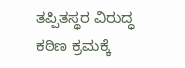ತಪ್ಪಿತಸ್ಥರ ವಿರುದ್ಧ ಕಠಿಣ ಕ್ರಮಕ್ಕೆ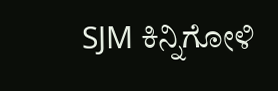SJM ಕಿನ್ನಿಗೋಳಿ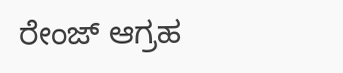ರೇಂಜ್ ಆಗ್ರಹ